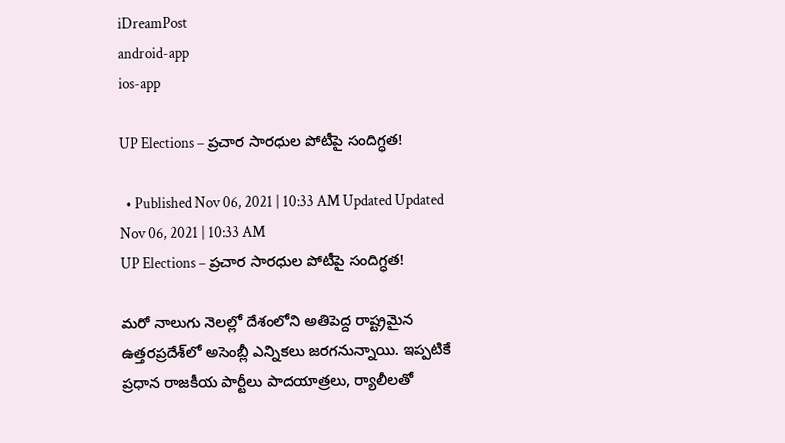iDreamPost
android-app
ios-app

UP Elections – ప్రచార సారధుల పోటీపై సందిగ్ధత!

  • Published Nov 06, 2021 | 10:33 AM Updated Updated Nov 06, 2021 | 10:33 AM
UP Elections – ప్రచార సారధుల పోటీపై సందిగ్ధత!

మరో నాలుగు నెలల్లో దేశంలోని అతిపెద్ద రాష్ట్రమైన ఉత్తరప్రదేశ్‌లో అసెంబ్లీ ఎన్నికలు జరగనున్నాయి. ఇప్పటికే ప్రధాన రాజకీయ పార్టీలు పాదయాత్రలు, ర్యాలీలతో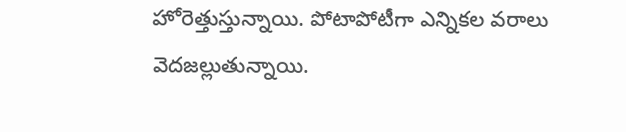హోరెత్తుస్తున్నాయి. పోటాపోటీగా ఎన్నికల వరాలు వెదజల్లుతున్నాయి.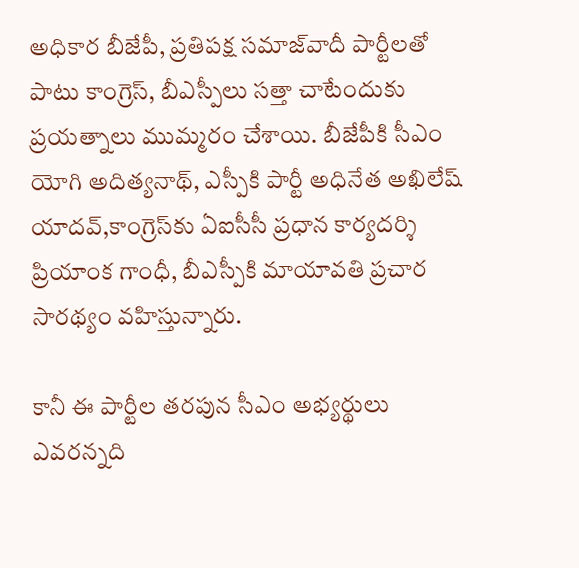అధికార బీజేపీ, ప్రతిపక్ష సమాజ్‌వాదీ పార్టీలతో పాటు కాంగ్రెస్, బీఎస్పీలు సత్తా చాటేందుకు ప్రయత్నాలు ముమ్మరం చేశాయి. బీజేపీకి సీఎం యోగి అదిత్యనాథ్, ఎస్పీకి పార్టీ అధినేత అఖిలేష్ యాదవ్,కాంగ్రెస్‌కు ఏఐసీసీ ప్రధాన కార్యదర్శి ప్రియాంక గాంధీ, బీఎస్పీకి మాయావతి ప్రచార సారథ్యం వహిస్తున్నారు.

కానీ ఈ పార్టీల తరపున సీఎం అభ్యర్థులు ఎవరన్నది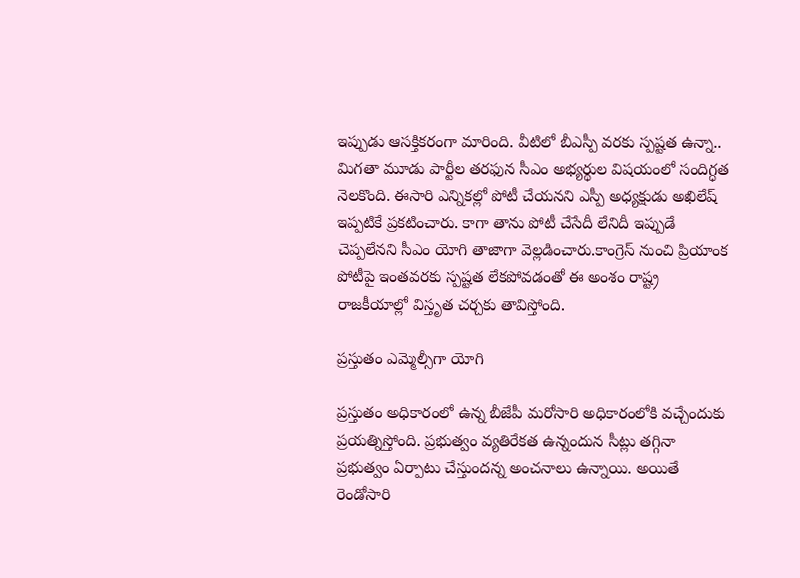ఇప్పుడు ఆసక్తికరంగా మారింది. వీటిలో బీఎస్పీ వరకు స్పష్టత ఉన్నా.. మిగతా మూడు పార్టీల తరఫున సీఎం అభ్యర్థుల విషయంలో సందిగ్ధత నెలకొంది. ఈసారి ఎన్నికల్లో పోటీ చేయనని ఎస్పీ అధ్యక్షుడు అఖిలేష్ ఇప్పటికే ప్రకటించారు. కాగా తాను పోటీ చేసేదీ లేనిదీ ఇప్పుడే చెప్పలేనని సీఎం యోగి తాజాగా వెల్లడించారు.కాంగ్రెస్‌ నుంచి ప్రియాంక పోటీపై ఇంతవరకు స్పష్టత లేకపోవడంతో ఈ అంశం రాష్ట్ర రాజకీయాల్లో విస్తృత చర్చకు తావిస్తోంది.

ప్రస్తుతం ఎమ్మెల్సీగా యోగి

ప్రస్తుతం అధికారంలో ఉన్న బీజేపీ మరోసారి అధికారంలోకి వచ్చేందుకు ప్రయత్నిస్తోంది. ప్రభుత్వం వ్యతిరేకత ఉన్నందున సీట్లు తగ్గినా ప్రభుత్వం ఏర్పాటు చేస్తుందన్న అంచనాలు ఉన్నాయి. అయితే రెండోసారి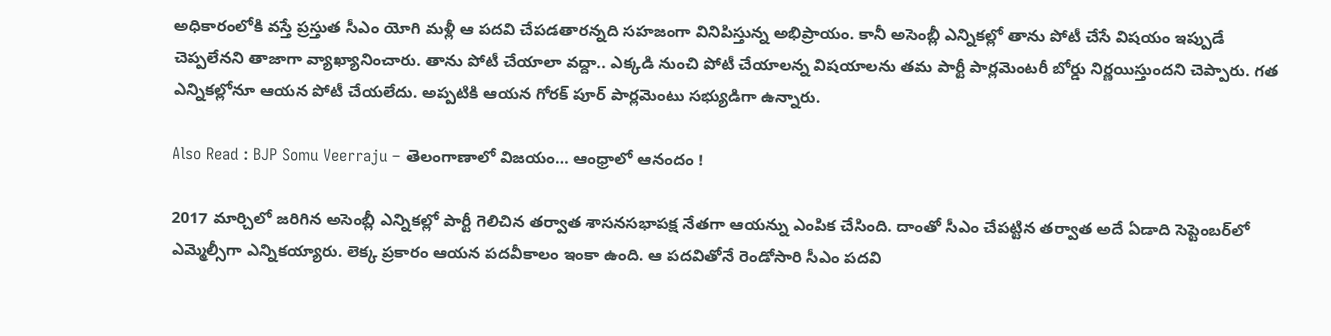అధికారంలోకి వస్తే ప్రస్తుత సీఎం యోగి మళ్లీ ఆ పదవి చేపడతారన్నది సహజంగా వినిపిస్తున్న అభిప్రాయం. కానీ అసెంబ్లీ ఎన్నికల్లో తాను పోటీ చేసే విషయం ఇప్పుడే చెప్పలేనని తాజాగా వ్యాఖ్యానించారు. తాను పోటీ చేయాలా వద్దా.. ఎక్కడి నుంచి పోటీ చేయాలన్న విషయాలను తమ పార్టీ పార్లమెంటరీ బోర్డు నిర్ణయిస్తుందని చెప్పారు. గత ఎన్నికల్లోనూ ఆయన పోటీ చేయలేదు. అప్పటికి ఆయన గోరక్ పూర్ పార్లమెంటు సభ్యుడిగా ఉన్నారు.

Also Read : BJP Somu Veerraju – తెలంగాణాలో విజయం… ఆంధ్రాలో ఆనందం !

2017 మార్చిలో జరిగిన అసెంబ్లీ ఎన్నికల్లో పార్టీ గెలిచిన తర్వాత శాసనసభాపక్ష నేతగా ఆయన్ను ఎంపిక చేసింది. దాంతో సీఎం చేపట్టిన తర్వాత అదే ఏడాది సెప్టెంబర్‌లో ఎమ్మెల్సీగా ఎన్నికయ్యారు. లెక్క ప్రకారం ఆయన పదవీకాలం ఇంకా ఉంది. ఆ పదవితోనే రెండోసారి సీఎం పదవి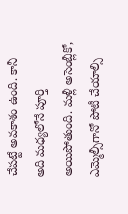చేపట్టే అవకాశం ఉంది. కానీ అది మధ్యలోనే పూర్తి అయిపోతుంది. మళ్లీ అసెంబ్లీకో, ఎమ్మెల్సీగానో పోటీ చేయాల్సి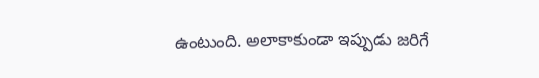ఉంటుంది. అలాకాకుండా ఇప్పుడు జరిగే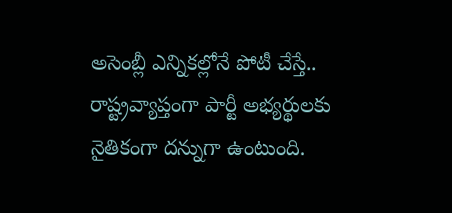అసెంబ్లీ ఎన్నికల్లోనే పోటీ చేస్తే.. రాష్ట్రవ్యాప్తంగా పార్టీ అభ్యర్థులకు నైతికంగా దన్నుగా ఉంటుంది.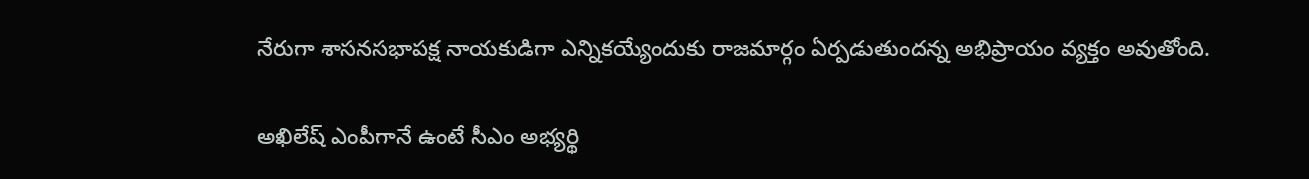నేరుగా శాసనసభాపక్ష నాయకుడిగా ఎన్నికయ్యేందుకు రాజమార్గం ఏర్పడుతుందన్న అభిప్రాయం వ్యక్తం అవుతోంది.

అఖిలేష్ ఎంపీగానే ఉంటే సీఎం అభ్యర్థి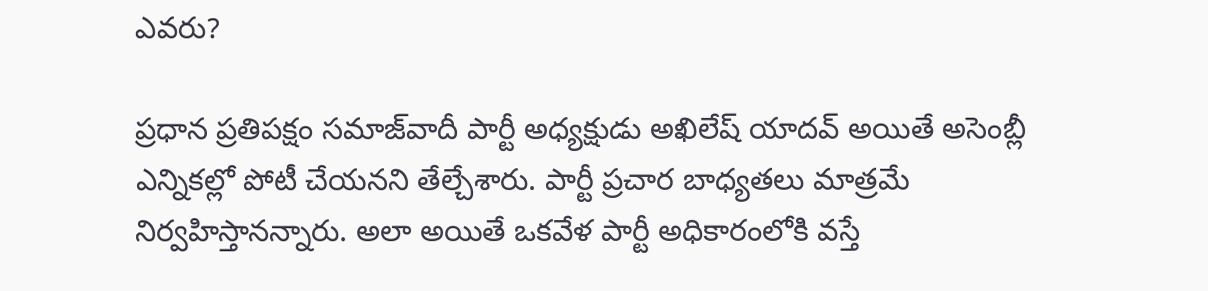ఎవరు?

ప్రధాన ప్రతిపక్షం సమాజ్‌వాదీ పార్టీ అధ్యక్షుడు అఖిలేష్ యాదవ్ అయితే అసెంబ్లీ ఎన్నికల్లో పోటీ చేయనని తేల్చేశారు. పార్టీ ప్రచార బాధ్యతలు మాత్రమే నిర్వహిస్తానన్నారు. అలా అయితే ఒకవేళ పార్టీ అధికారంలోకి వస్తే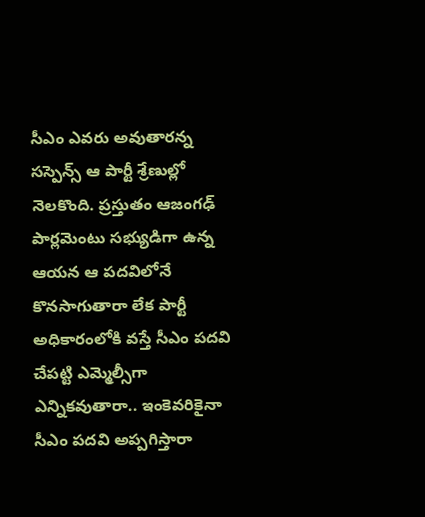సీఎం ఎవరు అవుతారన్న సస్పెన్స్ ఆ పార్టీ శ్రేణుల్లో నెలకొంది. ప్రస్తుతం ఆజంగఢ్ పార్లమెంటు సభ్యుడిగా ఉన్న ఆయన ఆ పదవిలోనే కొనసాగుతారా లేక పార్టీ అధికారంలోకి వస్తే సీఎం పదవి చేపట్టి ఎమ్మెల్సీగా ఎన్నికవుతారా.. ఇంకెవరికైనా సీఎం పదవి అప్పగిస్తారా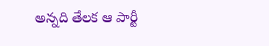అన్నది తేలక ఆ పార్టీ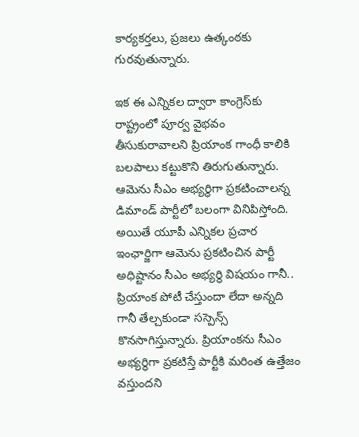కార్యకర్తలు, ప్రజలు ఉత్కంఠకు గురవుతున్నారు.

ఇక ఈ ఎన్నికల ద్వారా కాంగ్రెస్‌కు రాష్ట్రంలో పూర్వ వైభవం తీసుకురావాలని ప్రియాంక గాంధీ కాలికి బలపాలు కట్టుకొని తిరుగుతున్నారు. ఆమెను సీఎం అభ్యర్థిగా ప్రకటించాలన్న డిమాండ్ పార్టీలో బలంగా వినిపిస్తోంది. అయితే యూపీ ఎన్నికల ప్రచార ఇంఛార్జిగా ఆమెను ప్రకటించిన పార్టీ అధిష్టానం సీఎం అభ్యర్థి విషయం గానీ.. ప్రియాంక పోటీ చేస్తుందా లేదా అన్నది గానీ తేల్చకుండా సస్పెన్స్ కొనసాగిస్తున్నారు. ప్రియాంకను సీఎం అభ్యర్థిగా ప్రకటిస్తే పార్టీకి మరింత ఉత్తేజం వస్తుందని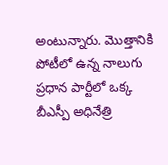అంటున్నారు. మొత్తానికి పోటీలో ఉన్న నాలుగు ప్రధాన పార్టీలో ఒక్క బీఎస్పీ అధినేత్రి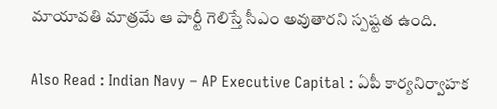మాయావతి మాత్రమే ఆ పార్టీ గెలిస్తే సీఎం అవుతారని స్పష్టత ఉంది.

Also Read : Indian Navy – AP Executive Capital : ఏపీ కార్యనిర్వాహక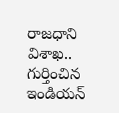రాజధాని విశాఖ.. గుర్తించిన ఇండియన్‌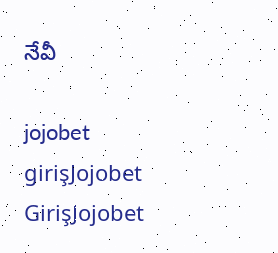నేవీ

jojobet girişJojobet GirişJojobet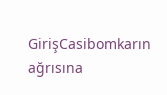GirişCasibomkarın ağrısına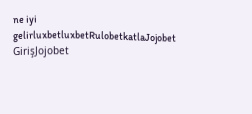ne iyi gelirluxbetluxbetRulobetkatlaJojobet GirişJojobet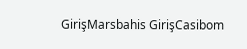GirişMarsbahis GirişCasibom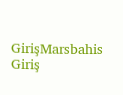GirişMarsbahis Giriş